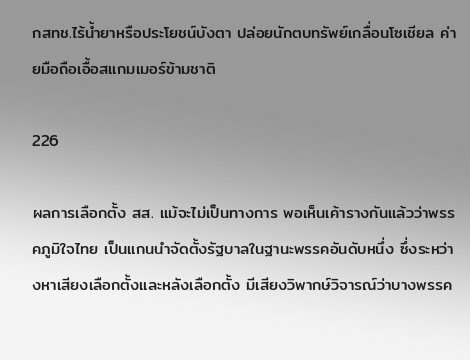กสทช.ไร้น้ำยาหรือประโยชน์บังตา ปล่อยนักตบทรัพย์เกลื่อนโซเชียล ค่ายมือถือเอื้อสแกมเมอร์ข้ามชาติ

226

ผลการเลือกตั้ง สส. แม้จะไม่เป็นทางการ พอเห็นเค้ารางกันแล้วว่าพรรคภูมิใจไทย เป็นแกนนำจัดตั้งรัฐบาลในฐานะพรรคอันดับหนึ่ง ซึ่งระหว่างหาเสียงเลือกตั้งและหลังเลือกตั้ง มีเสียงวิพากษ์วิจารณ์ว่าบางพรรค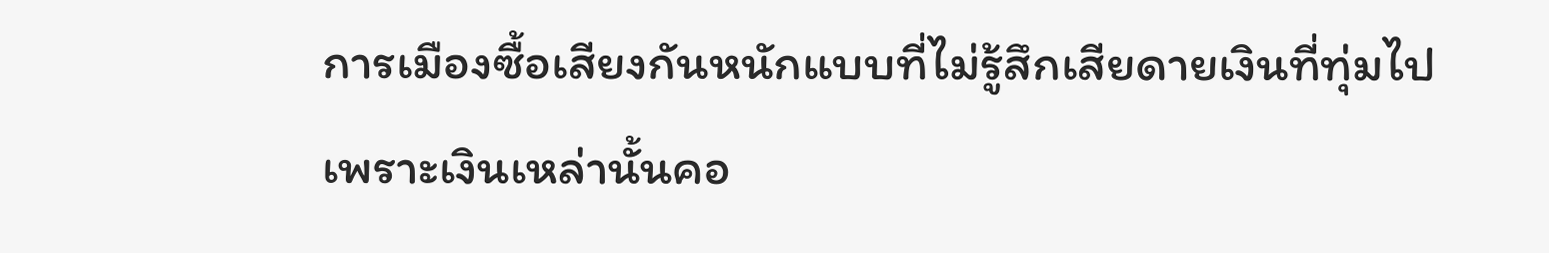การเมืองซื้อเสียงกันหนักแบบที่ไม่รู้สึกเสียดายเงินที่ทุ่มไป เพราะเงินเหล่านั้นคอ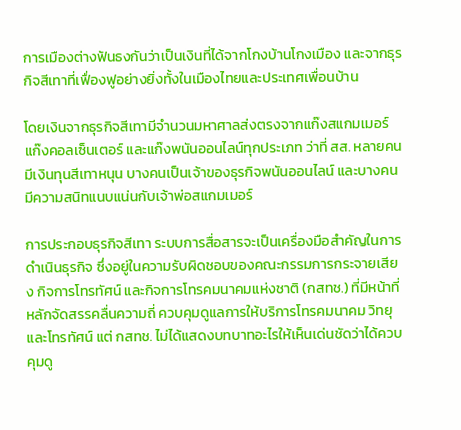การเมืองต่างฟันธงกันว่าเป็นเงินที่ได้จากโกงบ้านโกงเมือง และจากธุรกิจสีเทาที่เฟื่องฟูอย่างยิ่งทั้งในเมืองไทยและประเทศเพื่อนบ้าน

โดยเงินจากธุรกิจสีเทามีจำนวนมหาศาลส่งตรงจากแก๊งสแกมเมอร์ แก๊งคอลเซ็นเตอร์ และแก๊งพนันออนไลน์ทุกประเภท ว่าที่ สส. หลายคนมีเงินทุนสีเทาหนุน บางคนเป็นเจ้าของธุรกิจพนันออนไลน์ และบางคนมีความสนิทแนบแน่นกับเจ้าพ่อสแกมเมอร์

การประกอบธุรกิจสีเทา ระบบการสื่อสารจะเป็นเครื่องมือสำคัญในการดำเนินธุรกิจ ซึ่งอยู่ในความรับผิดชอบของคณะกรรมการกระจายเสียง กิจการโทรทัศน์ และกิจการโทรคมนาคมแห่งชาติ (กสทช.) ที่มีหน้าที่หลักจัดสรรคลื่นความถี่ ควบคุมดูแลการให้บริการโทรคมนาคม วิทยุ และโทรทัศน์ แต่ กสทช. ไม่ได้แสดงบทบาทอะไรให้เห็นเด่นชัดว่าได้ควบคุมดู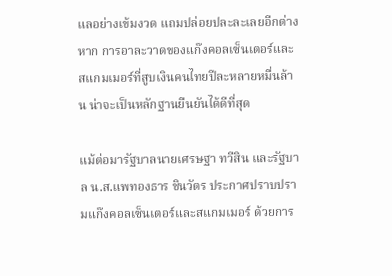แลอย่างเข้มงวด แถมปล่อยปละละเลยอีกต่างหาก การอาละวาดของแก๊งคอลเซ็นเตอร์และสแกมเมอร์ที่สูบเงินคนไทยปีละหลายหมื่นล้าน น่าจะเป็นหลักฐานยืนยันได้ดีที่สุด

แม้ต่อมารัฐบาลนายเศรษฐา ทวีสิน และรัฐบาล น.ส.แพทองธาร ชินวัตร ประกาศปราบปรามแก๊งคอลเซ็นเตอร์และสแกมเมอร์ ด้วยการ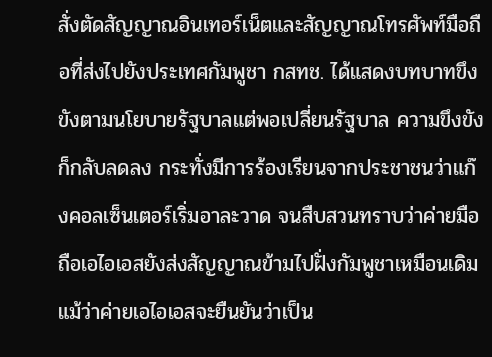สั่งตัดสัญญาณอินเทอร์เน็ตและสัญญาณโทรศัพท์มือถือที่ส่งไปยังประเทศกัมพูชา กสทช. ได้แสดงบทบาทขึงขังตามนโยบายรัฐบาลแต่พอเปลี่ยนรัฐบาล ความขึงขังก็กลับลดลง กระทั่งมีการร้องเรียนจากประชาชนว่าแก๊งคอลเซ็นเตอร์เริ่มอาละวาด จนสืบสวนทราบว่าค่ายมือถือเอไอเอสยังส่งสัญญาณข้ามไปฝั่งกัมพูชาเหมือนเดิม แม้ว่าค่ายเอไอเอสจะยืนยันว่าเป็น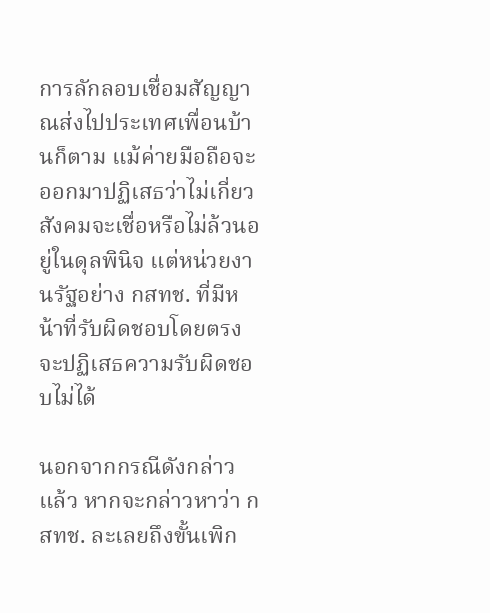การลักลอบเชื่อมสัญญาณส่งไปประเทศเพื่อนบ้านก็ตาม แม้ค่ายมือถือจะออกมาปฏิเสธว่าไม่เกี่ยว สังคมจะเชื่อหรือไม่ล้วนอยู่ในดุลพินิจ แต่หน่วยงานรัฐอย่าง กสทช. ที่มีหน้าที่รับผิดชอบโดยตรง จะปฏิเสธความรับผิดชอบไม่ได้

นอกจากกรณีดังกล่าวแล้ว หากจะกล่าวหาว่า กสทช. ละเลยถึงขั้นเพิก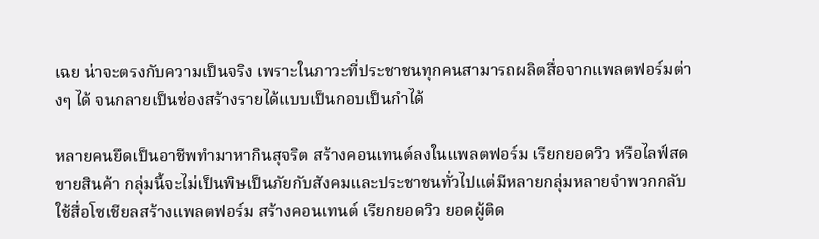เฉย น่าจะตรงกับความเป็นจริง เพราะในภาวะที่ประชาชนทุกคนสามารถผลิตสื่อจากแพลตฟอร์มต่างๆ ได้ จนกลายเป็นช่องสร้างรายได้แบบเป็นกอบเป็นกำได้

หลายคนยึดเป็นอาชีพทำมาหากินสุจริต สร้างคอนเทนต์ลงในแพลตฟอร์ม เรียกยอดวิว หรือไลฟ์สดขายสินค้า กลุ่มนี้จะไม่เป็นพิษเป็นภัยกับสังคมและประชาชนทั่วไปแต่มีหลายกลุ่มหลายจำพวกกลับใช้สื่อโซเชียลสร้างแพลตฟอร์ม สร้างคอนเทนต์ เรียกยอดวิว ยอดผู้ติด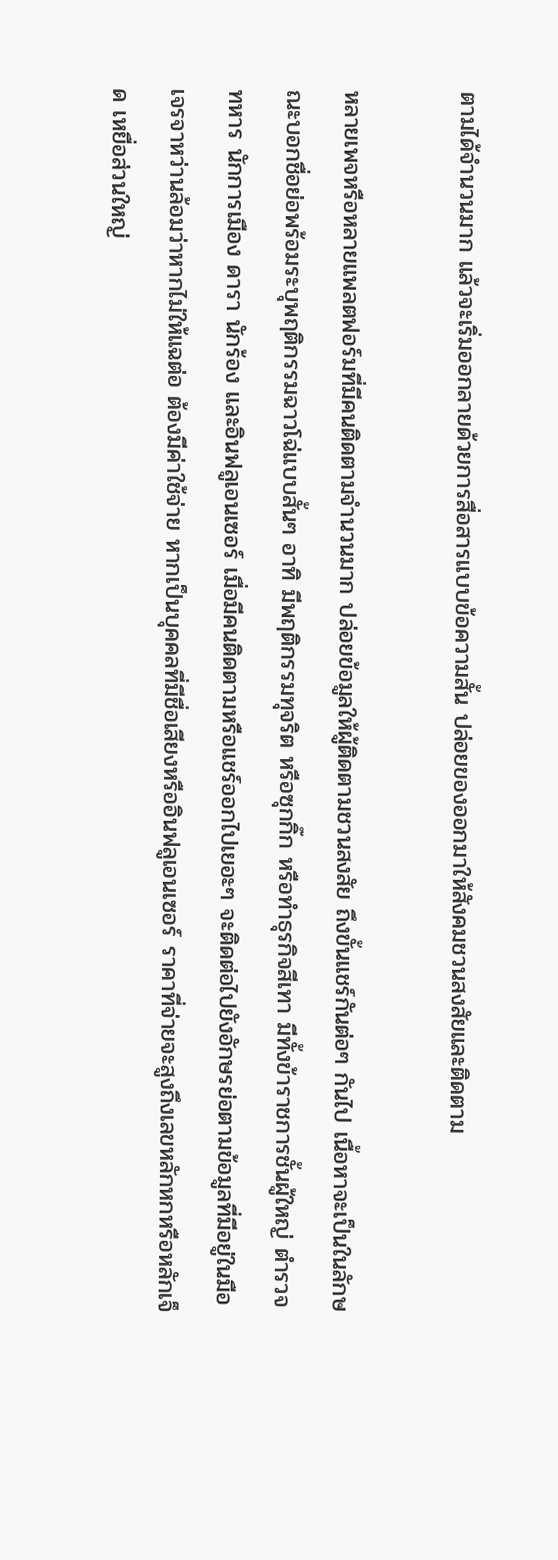ตามได้จำนวนมาก แล้วจะเริ่มออกลายด้วยการสื่อสารแบบข้อความสั้น ปล่อยของออกมาให้สังคมชวนสงสัยและติดตาม

หลายเพจหรือหลายแพลตฟอร์มที่มีคนติดตามจำนวนมาก ปล่อยข้อมูลให้ผู้ติดตามชวนสงสัย ถึงขั้นแชร์กันต่อๆ กันไป เนื้อหาจะเป็นในลักษณะบอกชื่อย่อพร้อมระบุพฤติกรรมฉาวโฉ่แบบสั้นๆ อาทิ มีพฤติกรรมทุจริต หรือซุกกิ๊ก หรือทำธุรกิจสีเทา มีทั้งข้าราชการชั้นผู้ใหญ่ ตำรวจ ทหาร นักการเมือง ดารา นักร้อง และอินฟลูเอนเซอร์ เมื่อมีคนติดตามหรือแชร์ออกไปเยอะๆ จะติดต่อไปยังอักษรย่อตามข้อมูลที่มีอยู่ในมือ เจรจาหว่านล้อมว่าหากไม่ให้แฉต่อ ต้องมีค่าใช้จ่าย หากเป็นบุคคลที่มีชื่อเสียงหรืออินฟลูเอนเซอร์ ราคาที่จ่ายจะสูงถึงเลขหลักหกหรือหลักเจ็ด เหยื่อส่วนใหญ่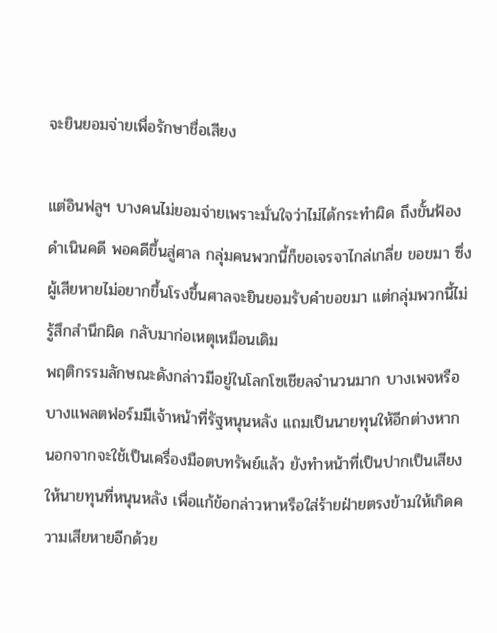จะยินยอมจ่ายเพื่อรักษาชื่อเสียง

แต่อินฟลูฯ บางคนไม่ยอมจ่ายเพราะมั่นใจว่าไม่ได้กระทำผิด ถึงขั้นฟ้องดำเนินคดี พอคดีขึ้นสู่ศาล กลุ่มคนพวกนี้ก็ขอเจรจาไกล่เกลี่ย ขอขมา ซึ่งผู้เสียหายไม่อยากขึ้นโรงขึ้นศาลจะยินยอมรับคำขอขมา แต่กลุ่มพวกนี้ไม่รู้สึกสำนึกผิด กลับมาก่อเหตุเหมือนเดิม
พฤติกรรมลักษณะดังกล่าวมีอยู่ในโลกโซเชียลจำนวนมาก บางเพจหรือบางแพลตฟอร์มมีเจ้าหน้าที่รัฐหนุนหลัง แถมเป็นนายทุนให้อีกต่างหาก นอกจากจะใช้เป็นเครื่องมือตบทรัพย์แล้ว ยังทำหน้าที่เป็นปากเป็นเสียงให้นายทุนที่หนุนหลัง เพื่อแก้ข้อกล่าวหาหรือใส่ร้ายฝ่ายตรงข้ามให้เกิดความเสียหายอีกด้วย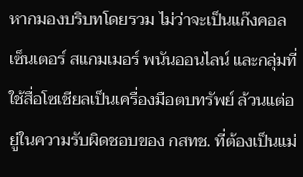หากมองบริบทโดยรวม ไม่ว่าจะเป็นแก๊งคอลเซ็นเตอร์ สแกมเมอร์ พนันออนไลน์ และกลุ่มที่ใช้สื่อโซเชียลเป็นเครื่องมือตบทรัพย์ ล้วนแต่อยู่ในความรับผิดชอบของ กสทช. ที่ต้องเป็นแม่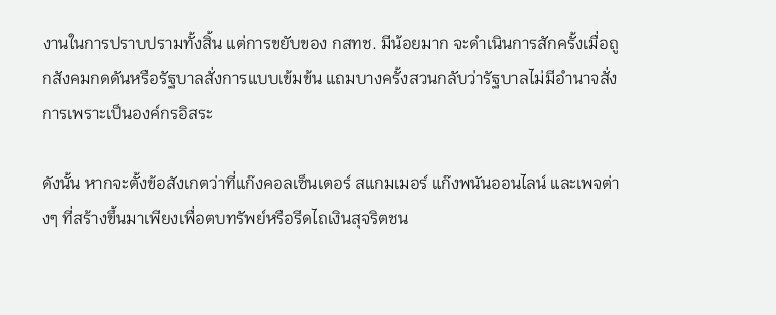งานในการปราบปรามทั้งสิ้น แต่การขยับของ กสทช. มีน้อยมาก จะดำเนินการสักครั้งเมื่อถูกสังคมกดดันหรือรัฐบาลสั่งการแบบเข้มข้น แถมบางครั้งสวนกลับว่ารัฐบาลไม่มีอำนาจสั่งการเพราะเป็นองค์กรอิสระ

ดังนั้น หากจะตั้งข้อสังเกตว่าที่แก๊งคอลเซ็นเตอร์ สแกมเมอร์ แก๊งพนันออนไลน์ และเพจต่างๆ ที่สร้างขึ้นมาเพียงเพื่อตบทรัพย์หรือรีดไถเงินสุจริตชน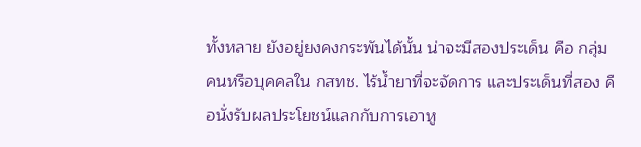ทั้งหลาย ยังอยู่ยงคงกระพันได้นั้น น่าจะมีสองประเด็น คือ กลุ่มคนหรือบุคคลใน กสทช. ไร้น้ำยาที่จะจัดการ และประเด็นที่สอง คือนั่งรับผลประโยชน์แลกกับการเอาหู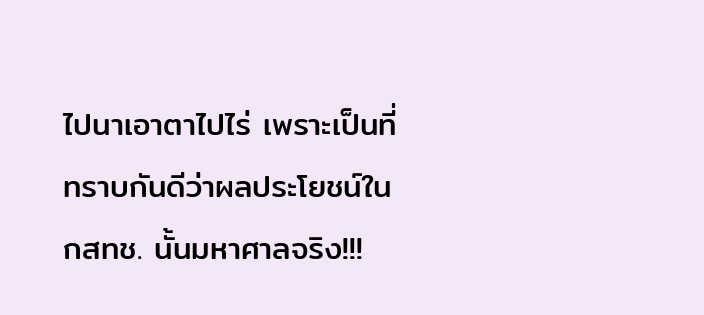ไปนาเอาตาไปไร่ เพราะเป็นที่ทราบกันดีว่าผลประโยชน์ใน กสทช. นั้นมหาศาลจริง!!!